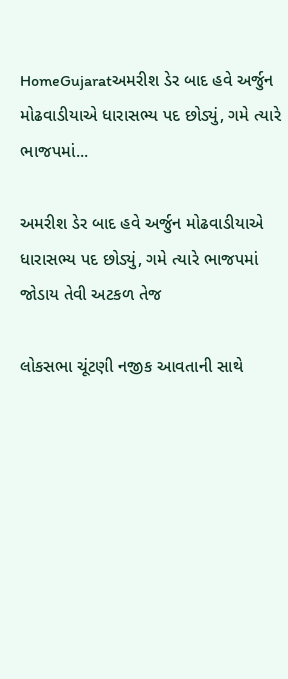HomeGujaratઅમરીશ ડેર બાદ હવે અર્જુન મોઢવાડીયાએ ધારાસભ્ય પદ છોડ્યું, ગમે ત્યારે ભાજપમાં...

અમરીશ ડેર બાદ હવે અર્જુન મોઢવાડીયાએ ધારાસભ્ય પદ છોડ્યું, ગમે ત્યારે ભાજપમાં જોડાય તેવી અટકળ તેજ

લોકસભા ચૂંટણી નજીક આવતાની સાથે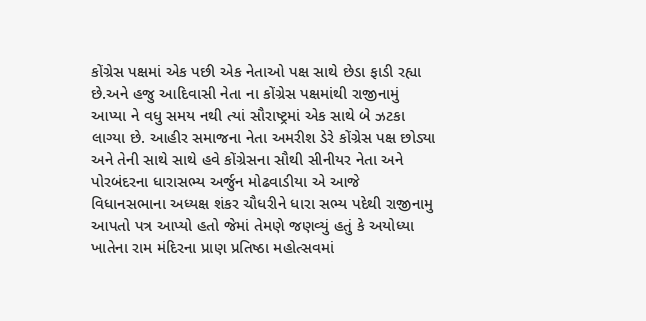કોંગ્રેસ પક્ષમાં એક પછી એક નેતાઓ પક્ષ સાથે છેડા ફાડી રહ્યા છે.અને હજુ આદિવાસી નેતા ના કોંગ્રેસ પક્ષમાંથી રાજીનામું આપ્યા ને વધુ સમય નથી ત્યાં સૌરાષ્ટ્રમાં એક સાથે બે ઝટકા લાગ્યા છે. આહીર સમાજના નેતા અમરીશ ડેરે કોંગ્રેસ પક્ષ છોડ્યા અને તેની સાથે સાથે હવે કોંગ્રેસના સૌથી સીનીયર નેતા અને પોરબંદરના ધારાસભ્ય અર્જુન મોઢવાડીયા એ આજે વિધાનસભાના અધ્યક્ષ શંકર ચૌધરીને ધારા સભ્ય પદેથી રાજીનામુ આપતો પત્ર આપ્યો હતો જેમાં તેમણે જણવ્યું હતું કે અયોધ્યા ખાતેના રામ મંદિરના પ્રાણ પ્રતિષ્ઠા મહોત્સવમાં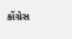કોંગ્રેસ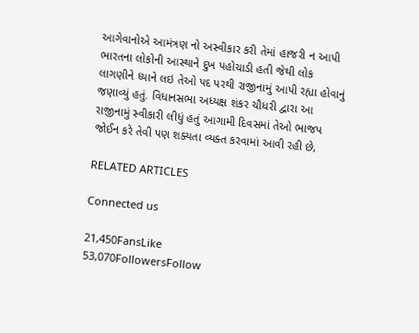આગેવાનોએ આમંત્રણ નો અસ્વીકાર કરી તેમાં હાજરી ન આપી ભારતના લોકોની આસ્થાને દુખ પહોચાડી હતી જેથી લોક લાગણીને ધ્યાને લઇ તેઓ પદ પરથી રાજીનામું આપી રહ્યા હોવાનું જણાવ્યું હતું. વિધાનસભા અધ્યક્ષ શંકર ચૌધરી દ્વારા આ રાજીનામું સ્વીકારી લીધું હતું આગામી દિવસમાં તેઓ ભાજપ જોઈન કરે તેવી પણ શક્યતા વ્યક્ત કરવામાં આવી રહી છે,

RELATED ARTICLES

Connected us

21,450FansLike
53,070FollowersFollow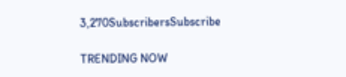3,270SubscribersSubscribe

TRENDING NOW